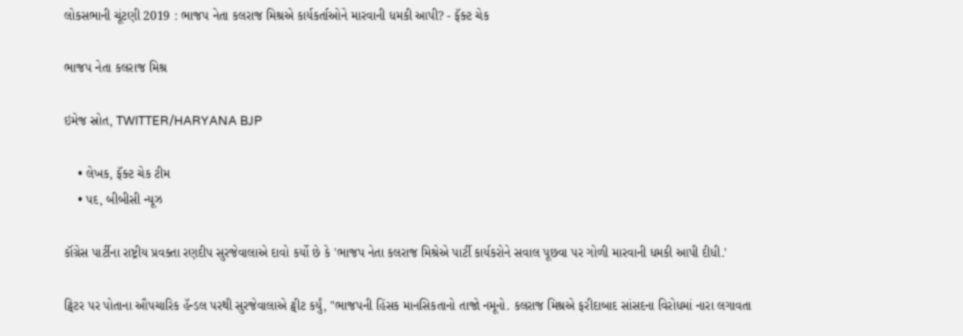લોકસભાની ચૂંટણી 2019 : ભાજપ નેતા કલરાજ મિશ્રએ કાર્યકર્તાઓને મારવાની ધમકી આપી? - ફૅક્ટ ચેક

ભાજપ નેતા કલરાજ મિશ્ર

ઇમેજ સ્રોત, TWITTER/HARYANA BJP

    • લેખક, ફૅક્ટ ચેક ટીમ
    • પદ, બીબીસી ન્યૂઝ

કૉંગ્રેસ પાર્ટીના રાષ્ટ્રીય પ્રવક્તા રણદીપ સુરજેવાલાએ દાવો કર્યો છે કે 'ભાજપ નેતા કલરાજ મિશ્રેએ પાર્ટી કાર્યકરોને સવાલ પૂછવા પર ગોળી મારવાની ધમકી આપી દીધી.'

ટ્વિટર પર પોતાના ઔપચારિક હૅન્ડલ પરથી સુરજેવાલાએ ટ્વીટ કર્યું, "ભાજપની હિંસક માનસિકતાનો તાજો નમૂનો. કલરાજ મિશ્રએ ફરીદાબાદ સાંસદના વિરોધમાં નારા લગાવતા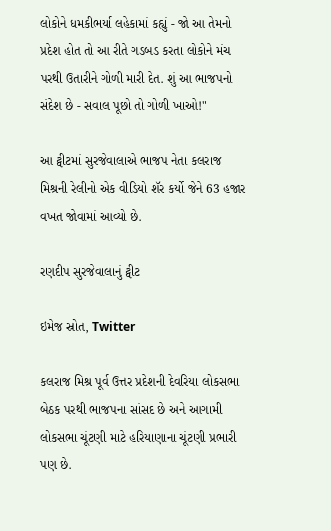લોકોને ધમકીભર્યા લહેકામાં કહ્યું - જો આ તેમનો પ્રદેશ હોત તો આ રીતે ગડબડ કરતા લોકોને મંચ પરથી ઉતારીને ગોળી મારી દેત. શું આ ભાજપનો સંદેશ છે - સવાલ પૂછો તો ગોળી ખાઓ!"

આ ટ્વીટમાં સુરજેવાલાએ ભાજપ નેતા કલરાજ મિશ્રની રેલીનો એક વીડિયો શૅર કર્યો જેને 63 હજાર વખત જોવામાં આવ્યો છે.

રણદીપ સુરજેવાલાનું ટ્વીટ

ઇમેજ સ્રોત, Twitter

કલરાજ મિશ્ર પૂર્વ ઉત્તર પ્રદેશની દેવરિયા લોકસભા બેઠક પરથી ભાજપના સાંસદ છે અને આગામી લોકસભા ચૂંટણી માટે હરિયાણાના ચૂંટણી પ્રભારી પણ છે.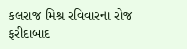કલરાજ મિશ્ર રવિવારના રોજ ફરીદાબાદ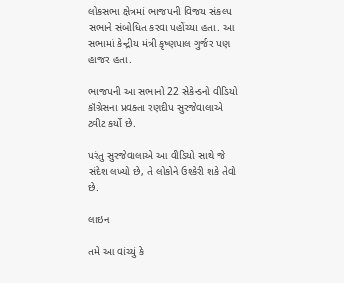લોકસભા ક્ષેત્રમાં ભાજપની વિજય સંકલ્પ સભાને સંબોધિત કરવા પહોંચ્યા હતા. આ સભામાં કેન્દ્રીય મંત્રી કૃષ્ણપાલ ગુર્જર પણ હાજર હતા.

ભાજપની આ સભાનો 22 સેકેન્ડનો વીડિયો કૉંગ્રેસના પ્રવક્તા રણદીપ સુરજેવાલાએ ટ્વીટ કર્યો છે.

પરંતુ સુરજેવાલાએ આ વીડિયો સાથે જે સંદેશ લખ્યો છે, તે લોકોને ઉશ્કેરી શકે તેવો છે.

લાઇન

તમે આ વાંચ્યું કે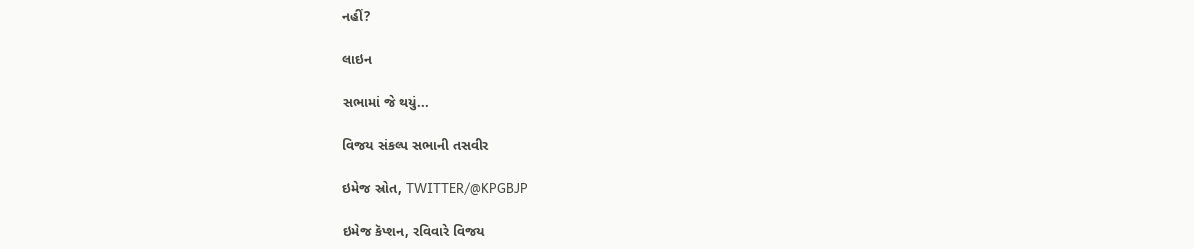નહીં?

લાઇન

સભામાં જે થયું...

વિજય સંકલ્પ સભાની તસવીર

ઇમેજ સ્રોત, TWITTER/@KPGBJP

ઇમેજ કૅપ્શન, રવિવારે વિજય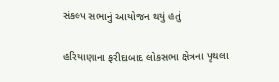સંકલ્પ સભાનું આયોજન થયું હતું

હરિયાણાના ફરીદાબાદ લોકસભા ક્ષેત્રના પૃથલા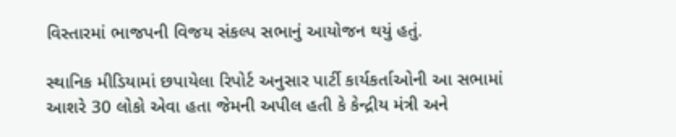વિસ્તારમાં ભાજપની વિજય સંકલ્પ સભાનું આયોજન થયું હતું.

સ્થાનિક મીડિયામાં છપાયેલા રિપોર્ટ અનુસાર પાર્ટી કાર્યકર્તાઓની આ સભામાં આશરે 30 લોકો એવા હતા જેમની અપીલ હતી કે કેન્દ્રીય મંત્રી અને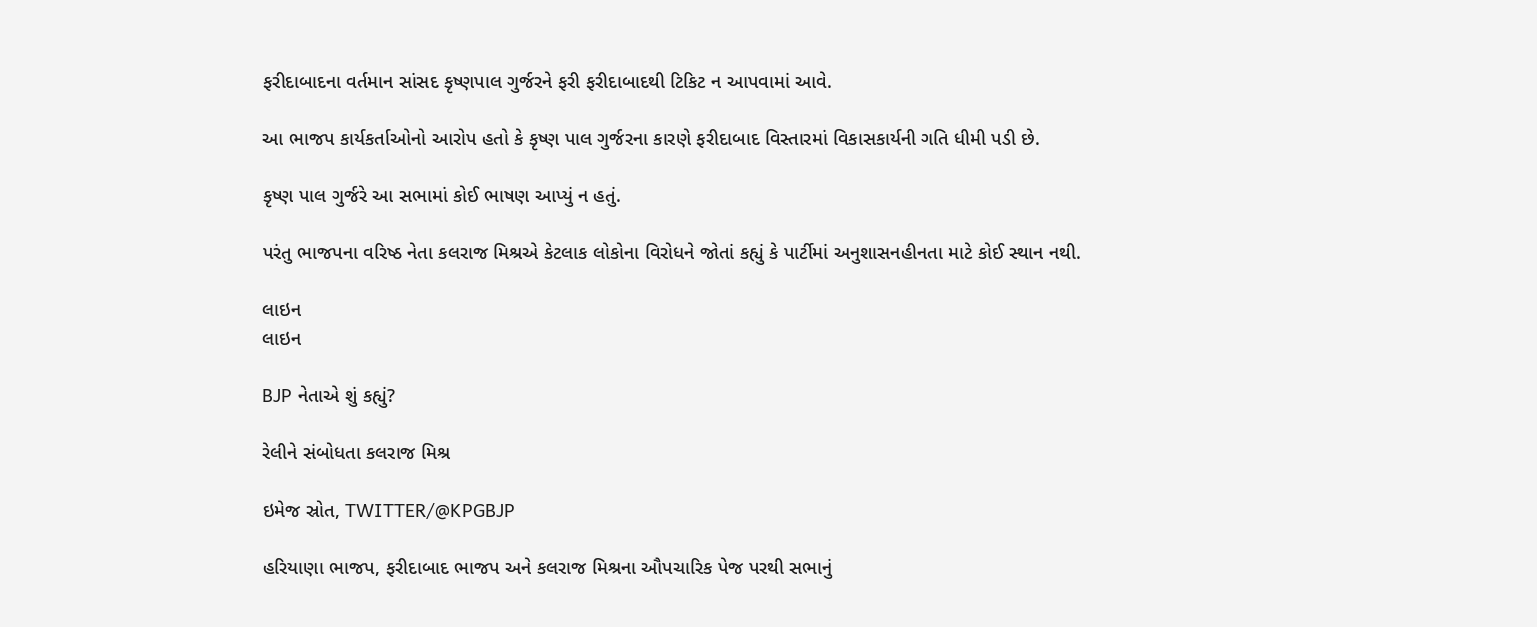ફરીદાબાદના વર્તમાન સાંસદ કૃષ્ણપાલ ગુર્જરને ફરી ફરીદાબાદથી ટિકિટ ન આપવામાં આવે.

આ ભાજપ કાર્યકર્તાઓનો આરોપ હતો કે કૃષ્ણ પાલ ગુર્જરના કારણે ફરીદાબાદ વિસ્તારમાં વિકાસકાર્યની ગતિ ધીમી પડી છે.

કૃષ્ણ પાલ ગુર્જરે આ સભામાં કોઈ ભાષણ આપ્યું ન હતું.

પરંતુ ભાજપના વરિષ્ઠ નેતા કલરાજ મિશ્રએ કેટલાક લોકોના વિરોધને જોતાં કહ્યું કે પાર્ટીમાં અનુશાસનહીનતા માટે કોઈ સ્થાન નથી.

લાઇન
લાઇન

BJP નેતાએ શું કહ્યું?

રેલીને સંબોધતા કલરાજ મિશ્ર

ઇમેજ સ્રોત, TWITTER/@KPGBJP

હરિયાણા ભાજપ, ફરીદાબાદ ભાજપ અને કલરાજ મિશ્રના ઔપચારિક પેજ પરથી સભાનું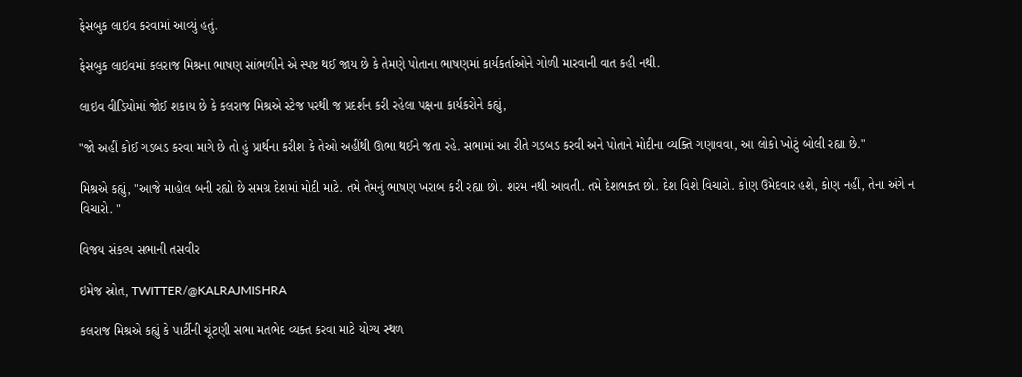ફેસબુક લાઇવ કરવામાં આવ્યું હતું.

ફેસબુક લાઇવમાં કલરાજ મિશ્રના ભાષણ સાંભળીને એ સ્પષ્ટ થઈ જાય છે કે તેમણે પોતાના ભાષણમાં કાર્યકર્તાઓને ગોળી મારવાની વાત કહી નથી.

લાઇવ વીડિયોમાં જોઈ શકાય છે કે કલરાજ મિશ્રએ સ્ટેજ પરથી જ પ્રદર્શન કરી રહેલા પક્ષના કાર્યકરોને કહ્યું,

"જો અહીં કોઈ ગડબડ કરવા માગે છે તો હું પ્રાર્થના કરીશ કે તેઓ અહીંથી ઊભા થઈને જતા રહે. સભામાં આ રીતે ગડબડ કરવી અને પોતાને મોદીના વ્યક્તિ ગણાવવા, આ લોકો ખોટું બોલી રહ્યા છે."

મિશ્રએ કહ્યું, "આજે માહોલ બની રહ્યો છે સમગ્ર દેશમાં મોદી માટે. તમે તેમનું ભાષણ ખરાબ કરી રહ્યા છો. શરમ નથી આવતી. તમે દેશભક્ત છો. દેશ વિશે વિચારો. કોણ ઉમેદવાર હશે, કોણ નહીં, તેના અંગે ન વિચારો. "

વિજય સંકલ્પ સભાની તસવીર

ઇમેજ સ્રોત, TWITTER/@KALRAJMISHRA

કલરાજ મિશ્રએ કહ્યું કે પાર્ટીની ચૂંટણી સભા મતભેદ વ્યક્ત કરવા માટે યોગ્ય સ્થળ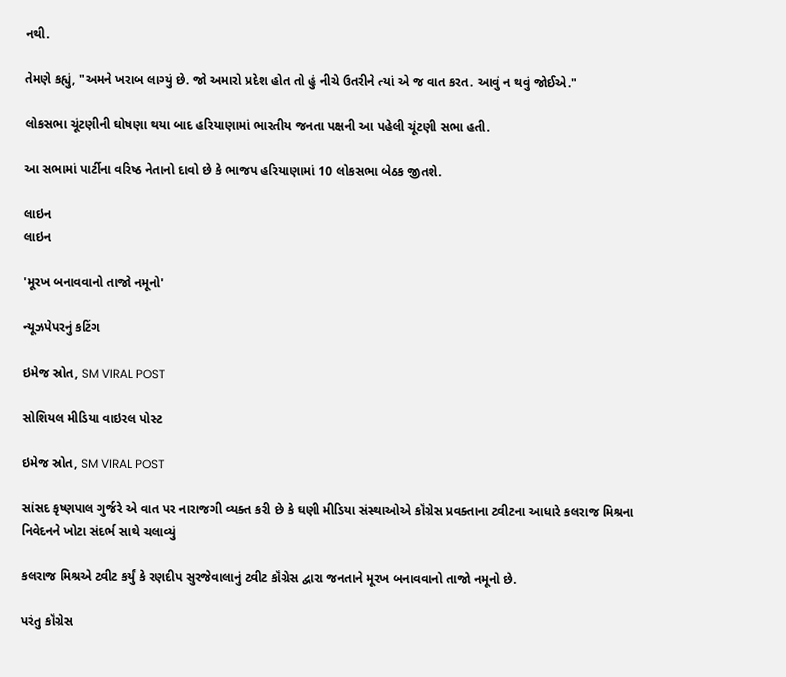નથી.

તેમણે કહ્યું, "અમને ખરાબ લાગ્યું છે. જો અમારો પ્રદેશ હોત તો હું નીચે ઉતરીને ત્યાં એ જ વાત કરત. આવું ન થવું જોઈએ."

લોકસભા ચૂંટણીની ઘોષણા થયા બાદ હરિયાણામાં ભારતીય જનતા પક્ષની આ પહેલી ચૂંટણી સભા હતી.

આ સભામાં પાર્ટીના વરિષ્ઠ નેતાનો દાવો છે કે ભાજપ હરિયાણામાં 10 લોકસભા બેઠક જીતશે.

લાઇન
લાઇન

'મૂરખ બનાવવાનો તાજો નમૂનો'

ન્યૂઝપેપરનું કટિંગ

ઇમેજ સ્રોત, SM VIRAL POST

સોશિયલ મીડિયા વાઇરલ પોસ્ટ

ઇમેજ સ્રોત, SM VIRAL POST

સાંસદ કૃષ્ણપાલ ગુર્જરે એ વાત પર નારાજગી વ્યક્ત કરી છે કે ઘણી મીડિયા સંસ્થાઓએ કૉંગ્રેસ પ્રવક્તાના ટ્વીટના આધારે કલરાજ મિશ્રના નિવેદનને ખોટા સંદર્ભ સાથે ચલાવ્યું

કલરાજ મિશ્રએ ટ્વીટ કર્યું કે રણદીપ સુરજેવાલાનું ટ્વીટ કૉંગ્રેસ દ્વારા જનતાને મૂરખ બનાવવાનો તાજો નમૂનો છે.

પરંતુ કૉંગ્રેસ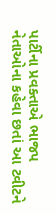પાર્ટીના પ્રવક્તાએ ભાજપ નેતાઓના કહેવા છતાં આ ટ્વીટને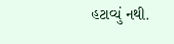હટાવ્યું નથી.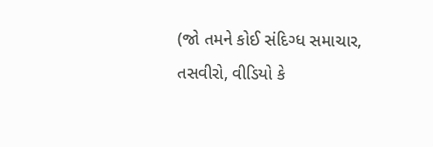(જો તમને કોઈ સંદિગ્ધ સમાચાર, તસવીરો, વીડિયો કે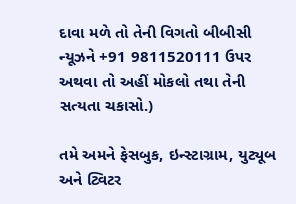દાવા મળે તો તેની વિગતો બીબીસી ન્યૂઝને +91 9811520111 ઉપર અથવા તો અહીં મોકલો તથા તેની સત્યતા ચકાસો.)

તમે અમને ફેસબુક, ઇન્સ્ટાગ્રામ, યુટ્યૂબ અને ટ્વિટર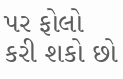પર ફોલો કરી શકો છો